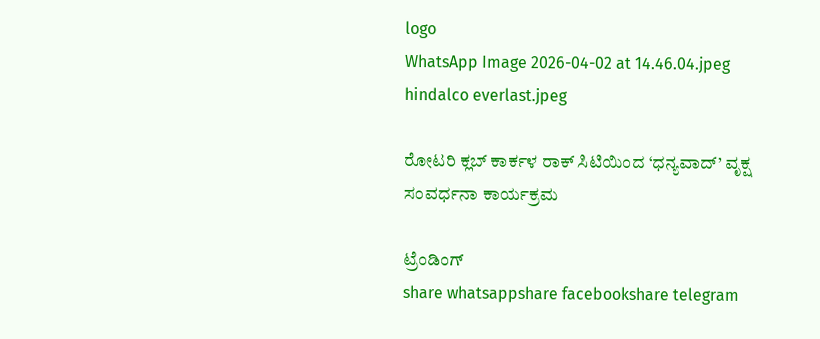logo
WhatsApp Image 2026-04-02 at 14.46.04.jpeg
hindalco everlast.jpeg

ರೋಟರಿ ಕ್ಲಬ್ ಕಾರ್ಕಳ ರಾಕ್ ಸಿಟಿಯಿಂದ ‘ಧನ್ಯವಾದ್’ ವೃಕ್ಷ ಸಂವರ್ಧನಾ ಕಾರ್ಯಕ್ರಮ

ಟ್ರೆಂಡಿಂಗ್
share whatsappshare facebookshare telegram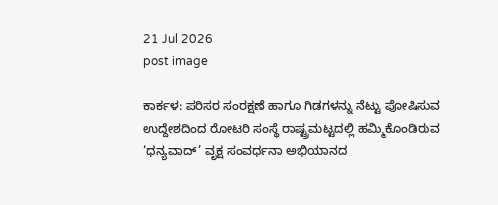21 Jul 2026
post image

ಕಾರ್ಕಳ: ಪರಿಸರ ಸಂರಕ್ಷಣೆ ಹಾಗೂ ಗಿಡಗಳನ್ನು ನೆಟ್ಟು ಪೋಷಿಸುವ ಉದ್ದೇಶದಿಂದ ರೋಟರಿ ಸಂಸ್ಥೆ ರಾಷ್ಟ್ರಮಟ್ಟದಲ್ಲಿ ಹಮ್ಮಿಕೊಂಡಿರುವ ‘ಧನ್ಯವಾದ್’ ವೃಕ್ಷ ಸಂವರ್ಧನಾ ಅಭಿಯಾನದ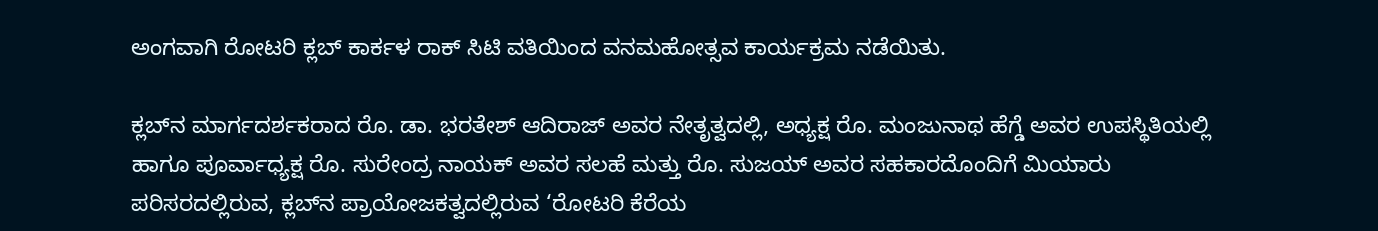ಅಂಗವಾಗಿ ರೋಟರಿ ಕ್ಲಬ್ ಕಾರ್ಕಳ ರಾಕ್ ಸಿಟಿ ವತಿಯಿಂದ ವನಮಹೋತ್ಸವ ಕಾರ್ಯಕ್ರಮ ನಡೆಯಿತು.

ಕ್ಲಬ್‌ನ ಮಾರ್ಗದರ್ಶಕರಾದ ರೊ. ಡಾ. ಭರತೇಶ್ ಆದಿರಾಜ್ ಅವರ ನೇತೃತ್ವದಲ್ಲಿ, ಅಧ್ಯಕ್ಷ ರೊ. ಮಂಜುನಾಥ ಹೆಗ್ಡೆ ಅವರ ಉಪಸ್ಥಿತಿಯಲ್ಲಿ ಹಾಗೂ ಪೂರ್ವಾಧ್ಯಕ್ಷ ರೊ. ಸುರೇಂದ್ರ ನಾಯಕ್ ಅವರ ಸಲಹೆ ಮತ್ತು ರೊ. ಸುಜಯ್ ಅವರ ಸಹಕಾರದೊಂದಿಗೆ ಮಿಯಾರು ಪರಿಸರದಲ್ಲಿರುವ, ಕ್ಲಬ್‌ನ ಪ್ರಾಯೋಜಕತ್ವದಲ್ಲಿರುವ ‘ರೋಟರಿ ಕೆರೆಯ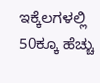ಇಕ್ಕೆಲಗಳಲ್ಲಿ 50ಕ್ಕೂ ಹೆಚ್ಚು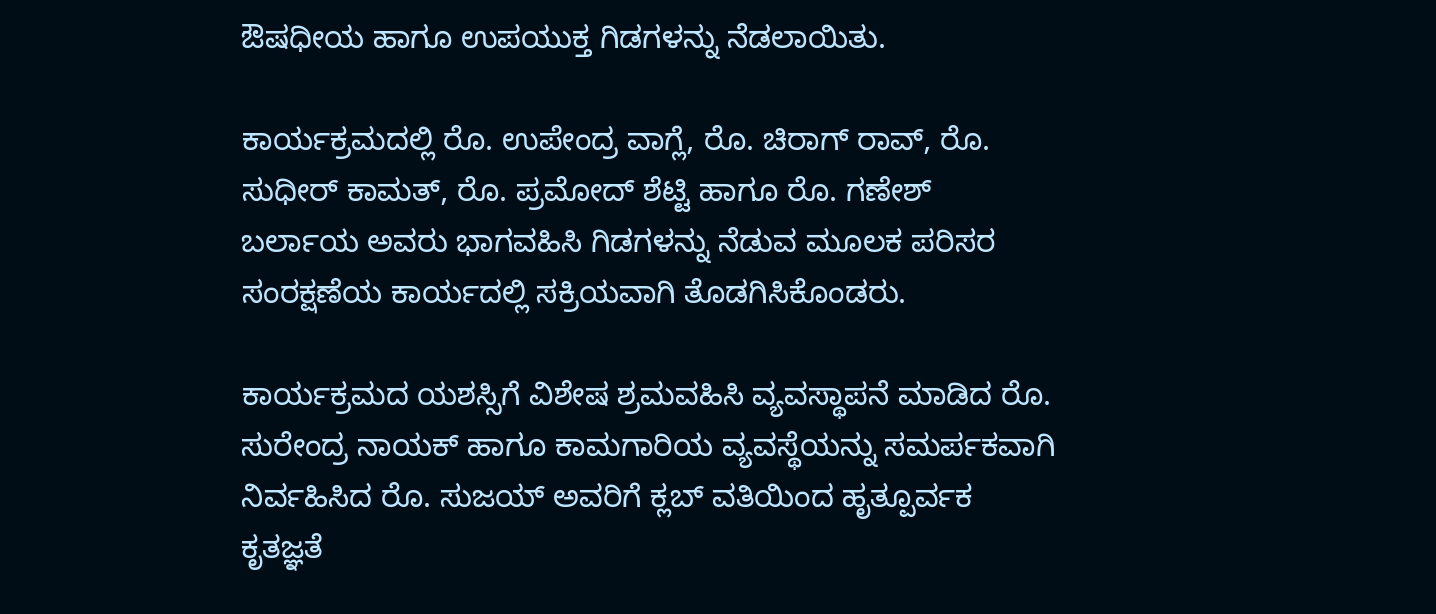ಔಷಧೀಯ ಹಾಗೂ ಉಪಯುಕ್ತ ಗಿಡಗಳನ್ನು ನೆಡಲಾಯಿತು.

ಕಾರ್ಯಕ್ರಮದಲ್ಲಿ ರೊ. ಉಪೇಂದ್ರ ವಾಗ್ಲೆ, ರೊ. ಚಿರಾಗ್ ರಾವ್, ರೊ. ಸುಧೀರ್ ಕಾಮತ್, ರೊ. ಪ್ರಮೋದ್ ಶೆಟ್ಟಿ ಹಾಗೂ ರೊ. ಗಣೇಶ್ ಬರ್ಲಾಯ ಅವರು ಭಾಗವಹಿಸಿ ಗಿಡಗಳನ್ನು ನೆಡುವ ಮೂಲಕ ಪರಿಸರ ಸಂರಕ್ಷಣೆಯ ಕಾರ್ಯದಲ್ಲಿ ಸಕ್ರಿಯವಾಗಿ ತೊಡಗಿಸಿಕೊಂಡರು.

ಕಾರ್ಯಕ್ರಮದ ಯಶಸ್ಸಿಗೆ ವಿಶೇಷ ಶ್ರಮವಹಿಸಿ ವ್ಯವಸ್ಥಾಪನೆ ಮಾಡಿದ ರೊ. ಸುರೇಂದ್ರ ನಾಯಕ್ ಹಾಗೂ ಕಾಮಗಾರಿಯ ವ್ಯವಸ್ಥೆಯನ್ನು ಸಮರ್ಪಕವಾಗಿ ನಿರ್ವಹಿಸಿದ ರೊ. ಸುಜಯ್ ಅವರಿಗೆ ಕ್ಲಬ್ ವತಿಯಿಂದ ಹೃತ್ಪೂರ್ವಕ ಕೃತಜ್ಞತೆ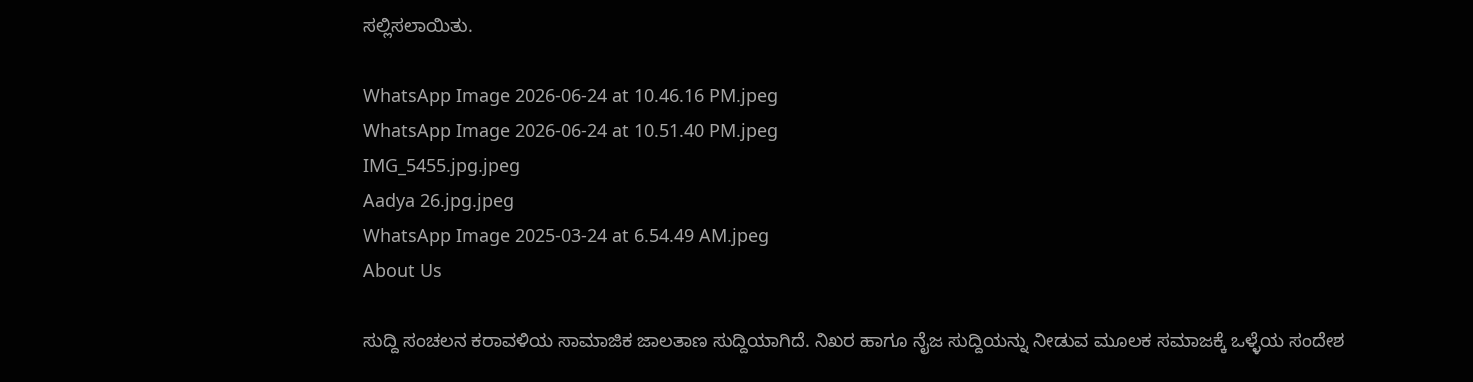ಸಲ್ಲಿಸಲಾಯಿತು.

WhatsApp Image 2026-06-24 at 10.46.16 PM.jpeg
WhatsApp Image 2026-06-24 at 10.51.40 PM.jpeg
IMG_5455.jpg.jpeg
Aadya 26.jpg.jpeg
WhatsApp Image 2025-03-24 at 6.54.49 AM.jpeg
About Us

ಸುದ್ದಿ ಸಂಚಲನ ಕರಾವಳಿಯ ಸಾಮಾಜಿಕ ಜಾಲತಾಣ ಸುದ್ದಿಯಾಗಿದೆ. ನಿಖರ ಹಾಗೂ ನೈಜ ಸುದ್ದಿಯನ್ನು ನೀಡುವ ಮೂಲಕ ಸಮಾಜಕ್ಕೆ ಒಳ್ಳೆಯ ಸಂದೇಶ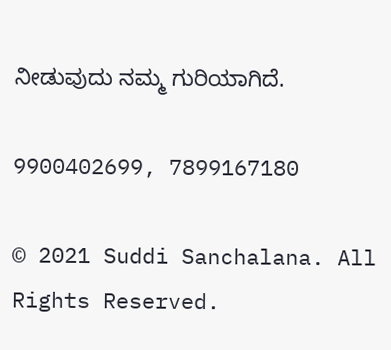ನೀಡುವುದು ನಮ್ಮ ಗುರಿಯಾಗಿದೆ.

9900402699, 7899167180

© 2021 Suddi Sanchalana. All Rights Reserved.